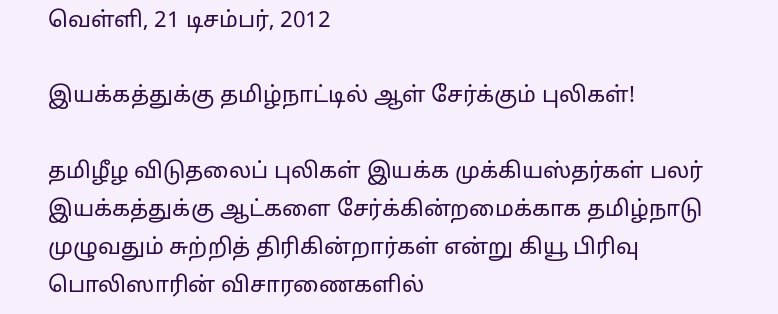வெள்ளி, 21 டிசம்பர், 2012

இயக்கத்துக்கு தமிழ்நாட்டில் ஆள் சேர்க்கும் புலிகள்!

தமிழீழ விடுதலைப் புலிகள் இயக்க முக்கியஸ்தர்கள் பலர் இயக்கத்துக்கு ஆட்களை சேர்க்கின்றமைக்காக தமிழ்நாடு முழுவதும் சுற்றித் திரிகின்றார்கள் என்று கியூ பிரிவு பொலிஸாரின் விசாரணைகளில்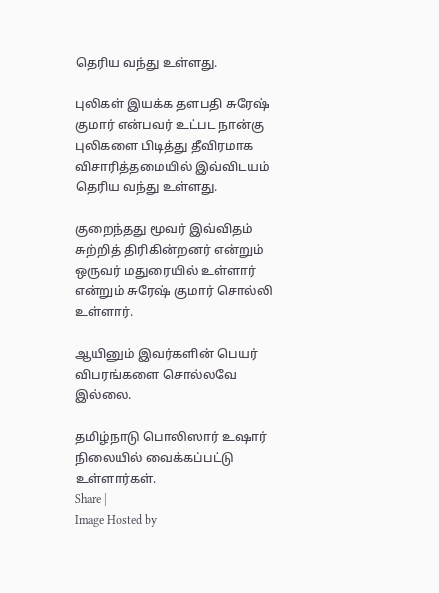தெரிய வந்து உள்ளது.

புலிகள் இயக்க தளபதி சுரேஷ் குமார் என்பவர் உட்பட நான்கு புலிகளை பிடித்து தீவிரமாக விசாரித்தமையில் இவ்விடயம் தெரிய வந்து உள்ளது.

குறைந்தது மூவர் இவ்விதம் சுற்றித் திரிகின்றனர் என்றும் ஒருவர் மதுரையில் உள்ளார் என்றும் சுரேஷ் குமார் சொல்லி உள்ளார்.

ஆயினும் இவர்களின் பெயர் விபரங்களை சொல்லவே இல்லை.

தமிழ்நாடு பொலிஸார் உஷார் நிலையில் வைக்கப்பட்டு உள்ளார்கள்.
Share |
Image Hosted by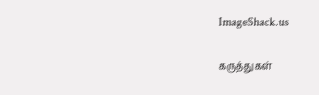ImageShack.us

கருத்துகள்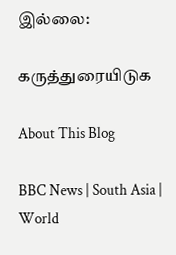இல்லை:

கருத்துரையிடுக

About This Blog

BBC News | South Asia | World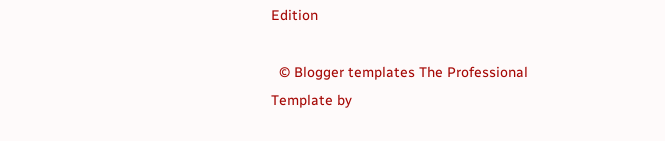Edition

  © Blogger templates The Professional Template by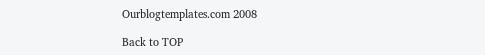Ourblogtemplates.com 2008

Back to TOP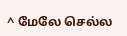^ மேலே செல்ல